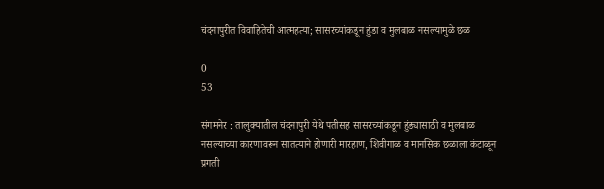चंदनापुरीत विवाहितेची आत्महत्या; सासरच्यांकडून हुंडा व मुलबाळ नसल्यामुळे छळ

0
53

संगमनेर : तालुक्यातील चंदनापुरी येथे पतीसह सासरच्यांकडून हुंड्यासाठी व मुलबाळ नसल्याच्या कारणावरून सातत्याने होणारी मारहाण, शिवीगाळ व मानसिक छळाला कंटाळून प्रगती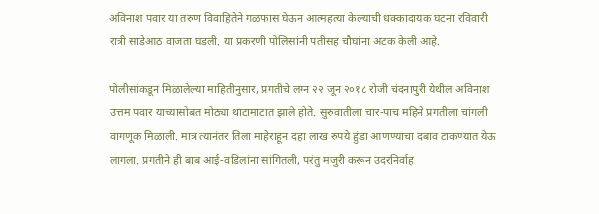अविनाश पवार या तरुण विवाहितेने गळफास घेऊन आत्महत्या केल्याची धक्कादायक घटना रविवारी रात्री साडेआठ वाजता घडली. या प्रकरणी पोलिसांनी पतीसह चौघांना अटक केली आहे.

पोलीसांकडून मिळालेल्या माहितीनुसार, प्रगतीचे लग्न २२ जून २०१८ रोजी चंदनापुरी येथील अविनाश उत्तम पवार याच्यासोबत मोठ्या थाटामाटात झाले होते. सुरुवातीला चार-पाच महिने प्रगतीला चांगली वागणूक मिळाली. मात्र त्यानंतर तिला माहेराहून दहा लाख रुपये हुंडा आणण्याचा दबाव टाकण्यात येऊ लागला. प्रगतीने ही बाब आई-वडिलांना सांगितली, परंतु मजुरी करून उदरनिर्वाह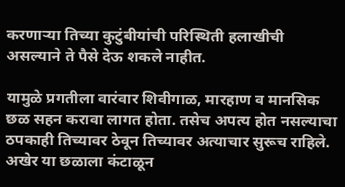करणाऱ्या तिच्या कुटुंबीयांची परिस्थिती हलाखीची असल्याने ते पैसे देऊ शकले नाहीत.

यामुळे प्रगतीला वारंवार शिवीगाळ, मारहाण व मानसिक छळ सहन करावा लागत होता. तसेच अपत्य होत नसल्याचा ठपकाही तिच्यावर ठेवून तिच्यावर अत्याचार सुरूच राहिले. अखेर या छळाला कंटाळून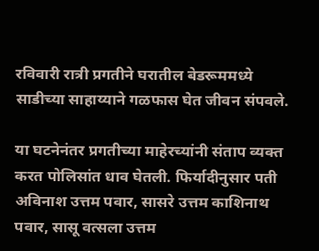रविवारी रात्री प्रगतीने घरातील बेडरूममध्ये साडीच्या साहाय्याने गळफास घेत जीवन संपवले.

या घटनेनंतर प्रगतीच्या माहेरच्यांनी संताप व्यक्त करत पोलिसांत धाव घेतली. फिर्यादीनुसार पती अविनाश उत्तम पवार, सासरे उत्तम काशिनाथ पवार, सासू वत्सला उत्तम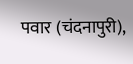पवार (चंदनापुरी),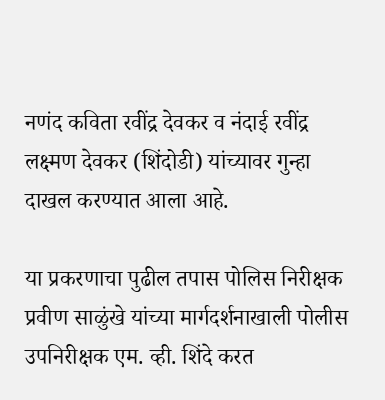नणंद कविता रवींद्र देवकर व नंदाई रवींद्र लक्ष्मण देवकर (शिंदोडी) यांच्यावर गुन्हा दाखल करण्यात आला आहे.

या प्रकरणाचा पुढील तपास पोलिस निरीक्षक प्रवीण साळुंखे यांच्या मार्गदर्शनाखाली पोलीस उपनिरीक्षक एम. व्ही. शिंदे करत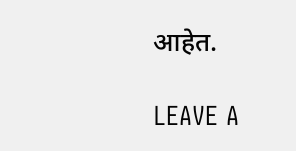आहेत.

LEAVE A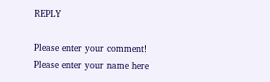REPLY

Please enter your comment!
Please enter your name here